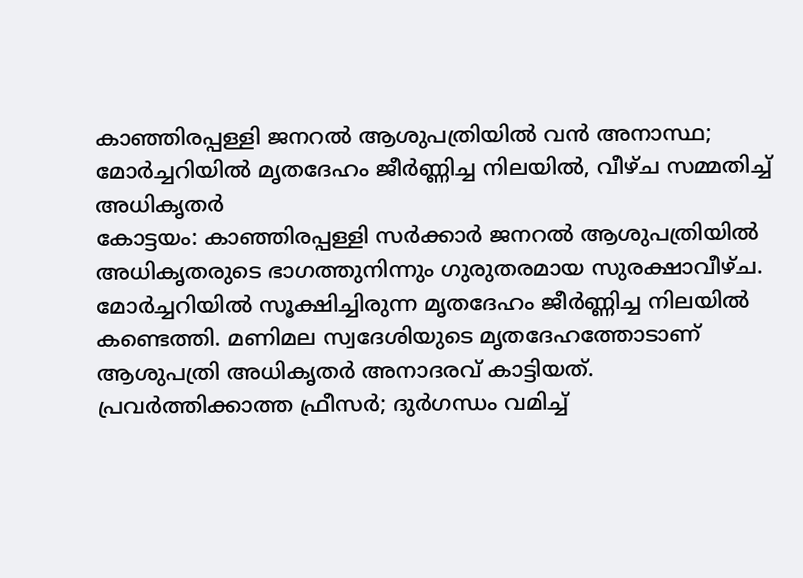കാഞ്ഞിരപ്പള്ളി ജനറൽ ആശുപത്രിയിൽ വൻ അനാസ്ഥ; മോർച്ചറിയിൽ മൃതദേഹം ജീർണ്ണിച്ച നിലയിൽ, വീഴ്ച സമ്മതിച്ച് അധികൃതർ
കോട്ടയം: കാഞ്ഞിരപ്പള്ളി സർക്കാർ ജനറൽ ആശുപത്രിയിൽ അധികൃതരുടെ ഭാഗത്തുനിന്നും ഗുരുതരമായ സുരക്ഷാവീഴ്ച. മോർച്ചറിയിൽ സൂക്ഷിച്ചിരുന്ന മൃതദേഹം ജീർണ്ണിച്ച നിലയിൽ കണ്ടെത്തി. മണിമല സ്വദേശിയുടെ മൃതദേഹത്തോടാണ് ആശുപത്രി അധികൃതർ അനാദരവ് കാട്ടിയത്.
പ്രവർത്തിക്കാത്ത ഫ്രീസർ; ദുർഗന്ധം വമിച്ച്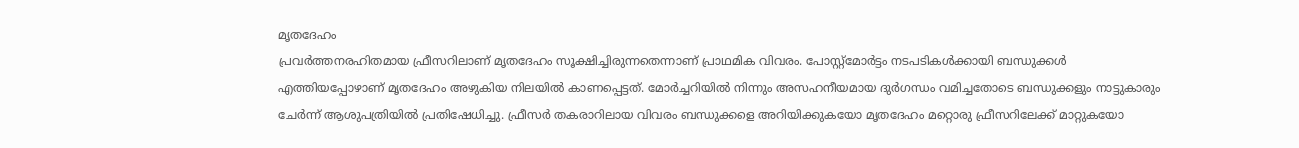മൃതദേഹം
പ്രവർത്തനരഹിതമായ ഫ്രീസറിലാണ് മൃതദേഹം സൂക്ഷിച്ചിരുന്നതെന്നാണ് പ്രാഥമിക വിവരം. പോസ്റ്റ്മോർട്ടം നടപടികൾക്കായി ബന്ധുക്കൾ എത്തിയപ്പോഴാണ് മൃതദേഹം അഴുകിയ നിലയിൽ കാണപ്പെട്ടത്. മോർച്ചറിയിൽ നിന്നും അസഹനീയമായ ദുർഗന്ധം വമിച്ചതോടെ ബന്ധുക്കളും നാട്ടുകാരും ചേർന്ന് ആശുപത്രിയിൽ പ്രതിഷേധിച്ചു. ഫ്രീസർ തകരാറിലായ വിവരം ബന്ധുക്കളെ അറിയിക്കുകയോ മൃതദേഹം മറ്റൊരു ഫ്രീസറിലേക്ക് മാറ്റുകയോ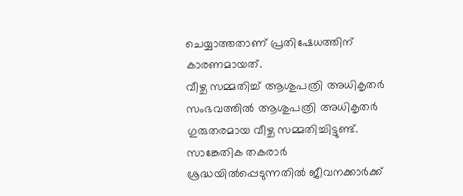ചെയ്യാത്തതാണ് പ്രതിഷേധത്തിന് കാരണമായത്.
വീഴ്ച സമ്മതിച്ച് ആശുപത്രി അധികൃതർ
സംഭവത്തിൽ ആശുപത്രി അധികൃതർ ഗുരുതരമായ വീഴ്ച സമ്മതിച്ചിട്ടുണ്ട്. സാങ്കേതിക തകരാർ ശ്രദ്ധയിൽപ്പെടുന്നതിൽ ജീവനക്കാർക്ക്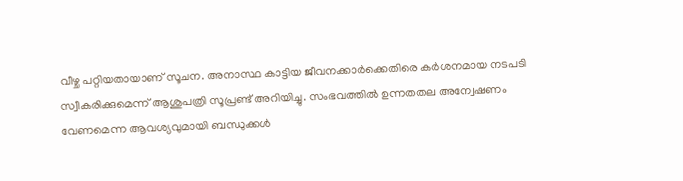വീഴ്ച പറ്റിയതായാണ് സൂചന. അനാസ്ഥ കാട്ടിയ ജീവനക്കാർക്കെതിരെ കർശനമായ നടപടി സ്വീകരിക്കുമെന്ന് ആശുപത്രി സൂപ്രണ്ട് അറിയിച്ചു. സംഭവത്തിൽ ഉന്നതതല അന്വേഷണം വേണമെന്ന ആവശ്യവുമായി ബന്ധുക്കൾ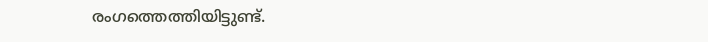രംഗത്തെത്തിയിട്ടുണ്ട്.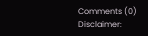Comments (0)
Disclaimer: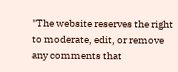"The website reserves the right to moderate, edit, or remove any comments that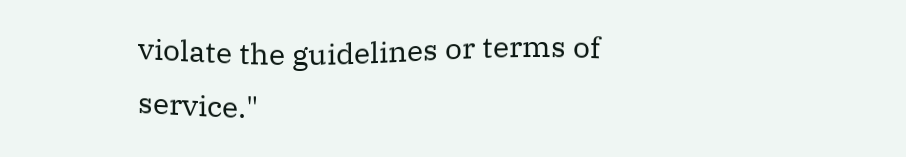violate the guidelines or terms of service."